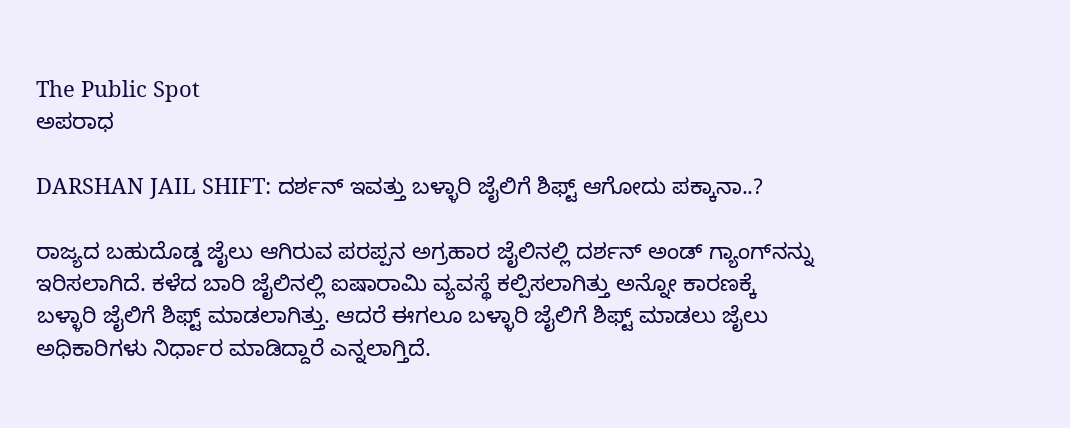The Public Spot
ಅಪರಾಧ

DARSHAN JAIL SHIFT: ದರ್ಶನ್‌ ಇವತ್ತು ಬಳ್ಳಾರಿ ಜೈಲಿಗೆ ಶಿಫ್ಟ್‌ ಆಗೋದು ಪಕ್ಕಾನಾ..?

ರಾಜ್ಯದ ಬಹುದೊಡ್ಡ ಜೈಲು ಆಗಿರುವ ಪರಪ್ಪನ ಅಗ್ರಹಾರ ಜೈಲಿನಲ್ಲಿ ದರ್ಶನ್‌ ಅಂಡ್‌ ಗ್ಯಾಂಗ್‌ನನ್ನು ಇರಿಸಲಾಗಿದೆ. ಕಳೆದ ಬಾರಿ ಜೈಲಿನಲ್ಲಿ ಐಷಾರಾಮಿ ವ್ಯವಸ್ಥೆ ಕಲ್ಪಿಸಲಾಗಿತ್ತು ಅನ್ನೋ ಕಾರಣಕ್ಕೆ ಬಳ್ಳಾರಿ ಜೈಲಿಗೆ ಶಿಫ್ಟ್‌ ಮಾಡಲಾಗಿತ್ತು. ಆದರೆ ಈಗಲೂ ಬಳ್ಳಾರಿ ಜೈಲಿಗೆ ಶಿಫ್ಟ್‌ ಮಾಡಲು ಜೈಲು ಅಧಿಕಾರಿಗಳು ನಿರ್ಧಾರ ಮಾಡಿದ್ದಾರೆ ಎನ್ನಲಾಗ್ತಿದೆ.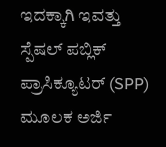ಇದಕ್ಕಾಗಿ ಇವತ್ತು ಸ್ಪೆಷಲ್‌ ಪಬ್ಲಿಕ್‌ ಪ್ರಾಸಿಕ್ಯೂಟರ್‌ (SPP) ಮೂಲಕ ಅರ್ಜಿ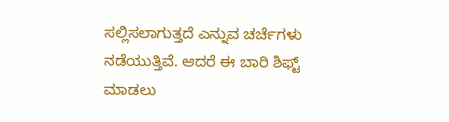ಸಲ್ಲಿಸಲಾಗುತ್ತದೆ ಎನ್ನುವ ಚರ್ಚೆಗಳು ನಡೆಯುತ್ತಿವೆ. ಆದರೆ ಈ ಬಾರಿ ಶಿಫ್ಟ್‌ ಮಾಡಲು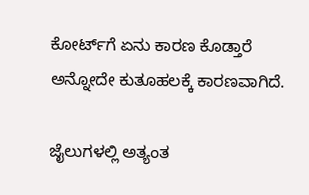ಕೋರ್ಟ್‌ಗೆ ಏನು ಕಾರಣ ಕೊಡ್ತಾರೆ ಅನ್ನೋದೇ ಕುತೂಹಲಕ್ಕೆ ಕಾರಣವಾಗಿದೆ.

ಜೈಲುಗಳಲ್ಲಿ ಅತ್ಯಂತ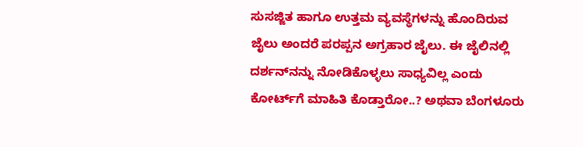ಸುಸಜ್ಜಿತ ಹಾಗೂ ಉತ್ತಮ ವ್ಯವಸ್ಥೆಗಳನ್ನು ಹೊಂದಿರುವ ಜೈಲು ಅಂದರೆ ಪರಪ್ಪನ ಅಗ್ರಹಾರ ಜೈಲು. ಈ ಜೈಲಿನಲ್ಲಿ ದರ್ಶನ್‌ನನ್ನು ನೋಡಿಕೊಳ್ಳಲು ಸಾಧ್ಯವಿಲ್ಲ ಎಂದು ಕೋರ್ಟ್‌ಗೆ ಮಾಹಿತಿ ಕೊಡ್ತಾರೋ..? ಅಥವಾ ಬೆಂಗಳೂರು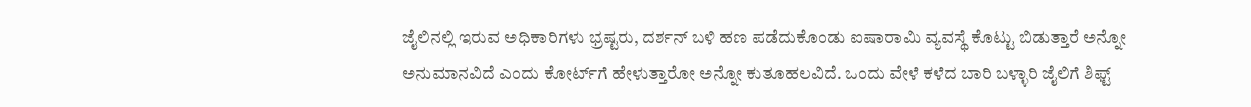ಜೈಲಿನಲ್ಲಿ ಇರುವ ಅಧಿಕಾರಿಗಳು ಭ್ರಷ್ಟರು, ದರ್ಶನ್‌ ಬಳಿ ಹಣ ಪಡೆದುಕೊಂಡು ಐಷಾರಾಮಿ ವ್ಯವಸ್ಥೆ ಕೊಟ್ಟು ಬಿಡುತ್ತಾರೆ ಅನ್ನೋ ಅನುಮಾನವಿದೆ ಎಂದು ಕೋರ್ಟ್‌ಗೆ ಹೇಳುತ್ತಾರೋ ಅನ್ನೋ ಕುತೂಹಲವಿದೆ. ಒಂದು ವೇಳೆ ಕಳೆದ ಬಾರಿ ಬಳ್ಳಾರಿ ಜೈಲಿಗೆ ಶಿಫ್ಟ್‌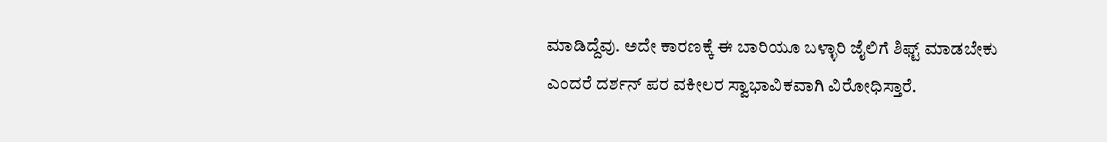ಮಾಡಿದ್ದೆವು. ಅದೇ ಕಾರಣಕ್ಕೆ ಈ ಬಾರಿಯೂ ಬಳ್ಳಾರಿ ಜೈಲಿಗೆ ಶಿಫ್ಟ್‌ ಮಾಡಬೇಕು ಎಂದರೆ ದರ್ಶನ್‌ ಪರ ವಕೀಲರ ಸ್ವಾಭಾವಿಕವಾಗಿ ವಿರೋಧಿಸ್ತಾರೆ.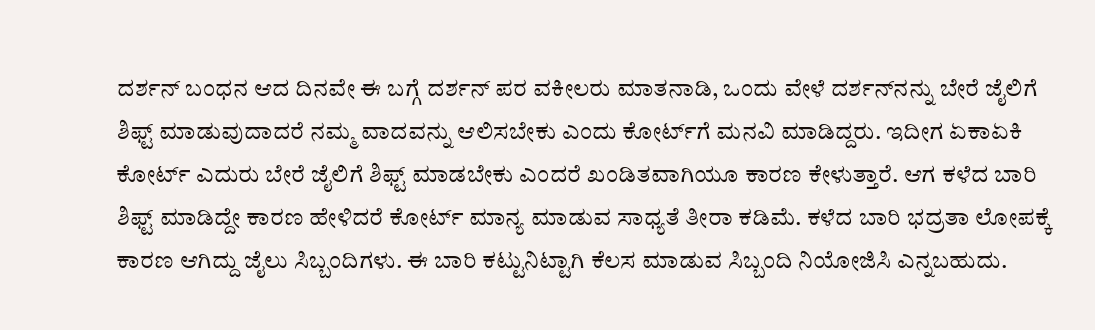ದರ್ಶನ್‌ ಬಂಧನ ಆದ ದಿನವೇ ಈ ಬಗ್ಗೆ ದರ್ಶನ್‌ ಪರ ವಕೀಲರು ಮಾತನಾಡಿ, ಒಂದು ವೇಳೆ ದರ್ಶನ್‌ನನ್ನು ಬೇರೆ ಜೈಲಿಗೆ ಶಿಫ್ಟ್‌ ಮಾಡುವುದಾದರೆ ನಮ್ಮ ವಾದವನ್ನು ಆಲಿಸಬೇಕು ಎಂದು ಕೋರ್ಟ್‌ಗೆ ಮನವಿ ಮಾಡಿದ್ದರು. ಇದೀಗ ಏಕಾಏಕಿ ಕೋರ್ಟ್‌ ಎದುರು ಬೇರೆ ಜೈಲಿಗೆ ಶಿಫ್ಟ್‌ ಮಾಡಬೇಕು ಎಂದರೆ ಖಂಡಿತವಾಗಿಯೂ ಕಾರಣ ಕೇಳುತ್ತಾರೆ. ಆಗ ಕಳೆದ ಬಾರಿ ಶಿಫ್ಟ್‌ ಮಾಡಿದ್ದೇ ಕಾರಣ ಹೇಳಿದರೆ ಕೋರ್ಟ್‌ ಮಾನ್ಯ ಮಾಡುವ ಸಾಧ್ಯತೆ ತೀರಾ ಕಡಿಮೆ. ಕಳೆದ ಬಾರಿ ಭದ್ರತಾ ಲೋಪಕ್ಕೆ ಕಾರಣ ಆಗಿದ್ದು ಜೈಲು ಸಿಬ್ಬಂದಿಗಳು. ಈ ಬಾರಿ ಕಟ್ಟುನಿಟ್ಟಾಗಿ ಕೆಲಸ ಮಾಡುವ ಸಿಬ್ಬಂದಿ ನಿಯೋಜಿಸಿ ಎನ್ನಬಹುದು.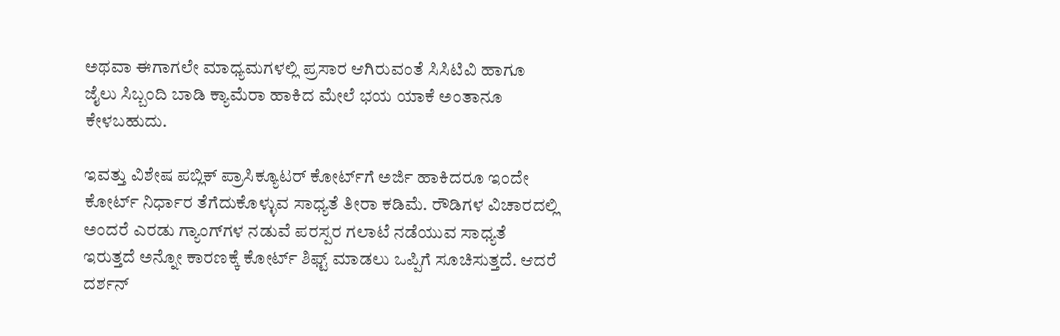ಅಥವಾ ಈಗಾಗಲೇ ಮಾಧ್ಯಮಗಳಲ್ಲಿ ಪ್ರಸಾರ ಆಗಿರುವಂತೆ ಸಿಸಿಟಿವಿ ಹಾಗೂ ಜೈಲು ಸಿಬ್ಬಂದಿ ಬಾಡಿ ಕ್ಯಾಮೆರಾ ಹಾಕಿದ ಮೇಲೆ ಭಯ ಯಾಕೆ ಅಂತಾನೂ ಕೇಳಬಹುದು.

ಇವತ್ತು ವಿಶೇಷ ಪಬ್ಲಿಕ್‌ ಪ್ರಾಸಿಕ್ಯೂಟರ್‌ ಕೋರ್ಟ್‌ಗೆ ಅರ್ಜಿ ಹಾಕಿದರೂ ಇಂದೇ ಕೋರ್ಟ್‌ ನಿರ್ಧಾರ ತೆಗೆದುಕೊಳ್ಳುವ ಸಾಧ್ಯತೆ ತೀರಾ ಕಡಿಮೆ. ರೌಡಿಗಳ ವಿಚಾರದಲ್ಲಿ ಅಂದರೆ ಎರಡು ಗ್ಯಾಂಗ್‌ಗಳ ನಡುವೆ ಪರಸ್ಪರ ಗಲಾಟೆ ನಡೆಯುವ ಸಾಧ್ಯತೆ ಇರುತ್ತದೆ ಅನ್ನೋ ಕಾರಣಕ್ಕೆ ಕೋರ್ಟ್‌ ಶಿಫ್ಟ್‌ ಮಾಡಲು ಒಪ್ಪಿಗೆ ಸೂಚಿಸುತ್ತದೆ. ಆದರೆ ದರ್ಶನ್‌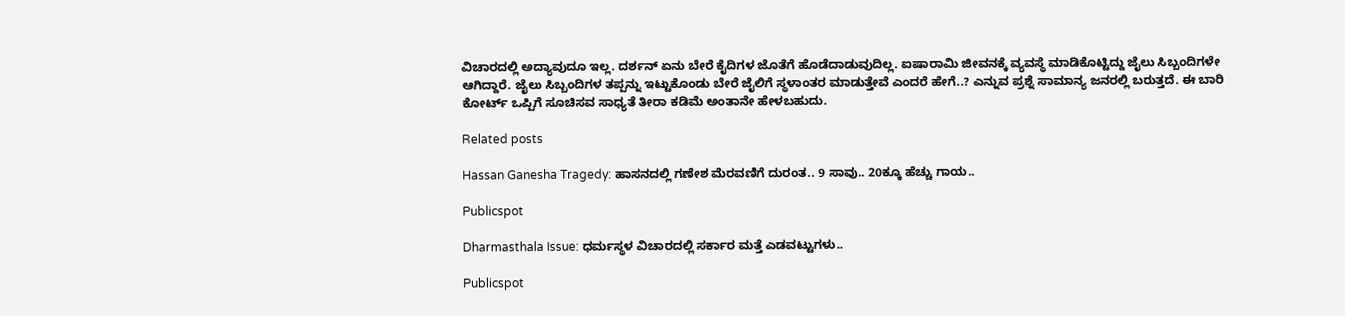ವಿಚಾರದಲ್ಲಿ ಅದ್ಯಾವುದೂ ಇಲ್ಲ. ದರ್ಶನ್‌ ಏನು ಬೇರೆ ಕೈದಿಗಳ ಜೊತೆಗೆ ಹೊಡೆದಾಡುವುದಿಲ್ಲ. ಐಷಾರಾಮಿ ಜೀವನಕ್ಕೆ ವ್ಯವಸ್ಥೆ ಮಾಡಿಕೊಟ್ಟಿದ್ದು ಜೈಲು ಸಿಬ್ಬಂದಿಗಳೇ ಆಗಿದ್ದಾರೆ. ಜೈಲು ಸಿಬ್ಬಂದಿಗಳ ತಪ್ಪನ್ನು ಇಟ್ಟುಕೊಂಡು ಬೇರೆ ಜೈಲಿಗೆ ಸ್ಥಳಾಂತರ ಮಾಡುತ್ತೇವೆ ಎಂದರೆ ಹೇಗೆ..? ಎನ್ನುವ ಪ್ರಶ್ನೆ ಸಾಮಾನ್ಯ ಜನರಲ್ಲಿ ಬರುತ್ತದೆ. ಈ ಬಾರಿ ಕೋರ್ಟ್‌ ಒಪ್ಪಿಗೆ ಸೂಚಿಸವ ಸಾಧ್ಯತೆ ತೀರಾ ಕಡಿಮೆ ಅಂತಾನೇ ಹೇಳಬಹುದು.

Related posts

Hassan Ganesha Tragedy: ಹಾಸನದಲ್ಲಿ ಗಣೇಶ ಮೆರವಣಿಗೆ ದುರಂತ.. 9 ಸಾವು.. 20ಕ್ಕೂ ಹೆಚ್ಚು ಗಾಯ..

Publicspot

Dharmasthala Issue: ಧರ್ಮಸ್ಥಳ ವಿಚಾರದಲ್ಲಿ ಸರ್ಕಾರ ಮತ್ತೆ ಎಡವಟ್ಟುಗಳು..

Publicspot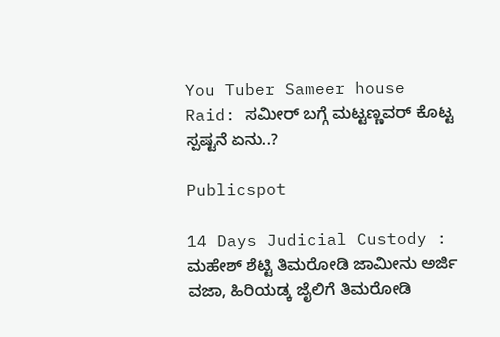You Tuber Sameer house Raid: ಸಮೀರ್ ಬಗ್ಗೆ ಮಟ್ಟಣ್ಣವರ್ ಕೊಟ್ಟ ಸ್ಪಷ್ಟನೆ ಏನು..?

Publicspot

14 Days Judicial Custody : ಮಹೇಶ್ ಶೆಟ್ಟಿ ತಿಮರೋಡಿ ಜಾಮೀನು ಅರ್ಜಿ ವಜಾ, ಹಿರಿಯಡ್ಕ ಜೈಲಿಗೆ ತಿಮರೋಡಿ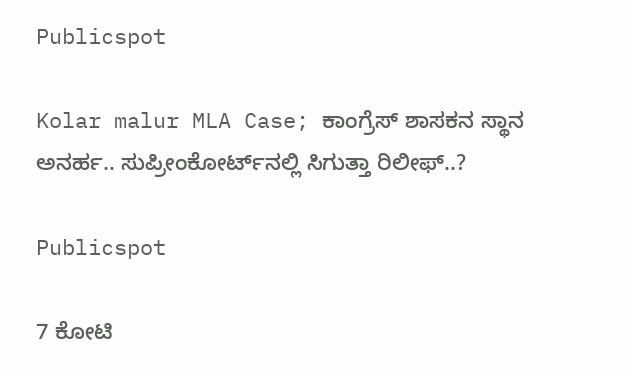Publicspot

Kolar malur MLA Case; ಕಾಂಗ್ರೆಸ್‌ ಶಾಸಕನ ಸ್ಥಾನ ಅನರ್ಹ.. ಸುಪ್ರೀಂಕೋರ್ಟ್‌ನಲ್ಲಿ ಸಿಗುತ್ತಾ ರಿಲೀಫ್..?

Publicspot

7 ಕೋಟಿ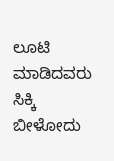ಲೂಟಿ ಮಾಡಿದವರು ಸಿಕ್ಕಿ ಬೀಳೋದು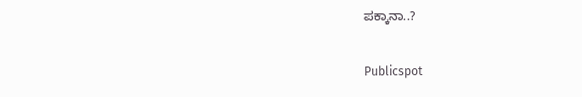ಪಕ್ಕಾನಾ..?

Publicspot